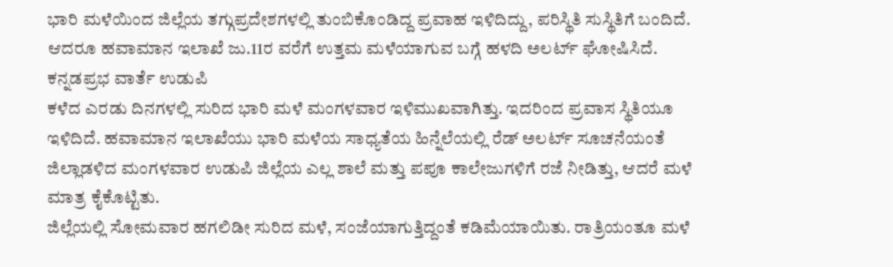ಭಾರಿ ಮಳೆಯಿಂದ ಜಿಲ್ಲೆಯ ತಗ್ಗುಪ್ರದೇಶಗಳಲ್ಲಿ ತುಂಬಿಕೊಂಡಿದ್ದ ಪ್ರವಾಹ ಇಳಿದಿದ್ದು, ಪರಿಸ್ಥಿತಿ ಸುಸ್ಥಿತಿಗೆ ಬಂದಿದೆ. ಆದರೂ ಹವಾಮಾನ ಇಲಾಖೆ ಜು.11ರ ವರೆಗೆ ಉತ್ತಮ ಮಳೆಯಾಗುವ ಬಗ್ಗೆ ಹಳದಿ ಅಲರ್ಟ್ ಘೋಷಿಸಿದೆ.
ಕನ್ನಡಪ್ರಭ ವಾರ್ತೆ ಉಡುಪಿ
ಕಳೆದ ಎರಡು ದಿನಗಳಲ್ಲಿ ಸುರಿದ ಭಾರಿ ಮಳೆ ಮಂಗಳವಾರ ಇಳಿಮುಖವಾಗಿತ್ತು. ಇದರಿಂದ ಪ್ರವಾಸ ಸ್ಥಿತಿಯೂ ಇಳಿದಿದೆ. ಹವಾಮಾನ ಇಲಾಖೆಯು ಭಾರಿ ಮಳೆಯ ಸಾಧ್ಯತೆಯ ಹಿನ್ನೆಲೆಯಲ್ಲಿ ರೆಡ್ ಅಲರ್ಟ್ ಸೂಚನೆಯಂತೆ ಜಿಲ್ಲಾಡಳಿದ ಮಂಗಳವಾರ ಉಡುಪಿ ಜಿಲ್ಲೆಯ ಎಲ್ಲ ಶಾಲೆ ಮತ್ತು ಪಪೂ ಕಾಲೇಜುಗಳಿಗೆ ರಜೆ ನೀಡಿತ್ತು, ಆದರೆ ಮಳೆ ಮಾತ್ರ ಕೈಕೊಟ್ಟಿತು.
ಜಿಲ್ಲೆಯಲ್ಲಿ ಸೋಮವಾರ ಹಗಲಿಡೀ ಸುರಿದ ಮಳೆ, ಸಂಜೆಯಾಗುತ್ತಿದ್ದಂತೆ ಕಡಿಮೆಯಾಯಿತು. ರಾತ್ರಿಯಂತೂ ಮಳೆ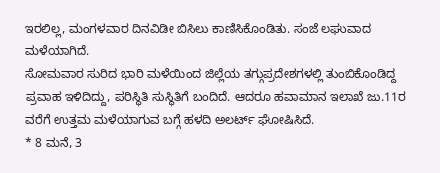ಇರಲಿಲ್ಲ, ಮಂಗಳವಾರ ದಿನವಿಡೀ ಬಿಸಿಲು ಕಾಣಿಸಿಕೊಂಡಿತು. ಸಂಜೆ ಲಘುವಾದ ಮಳೆಯಾಗಿದೆ.
ಸೋಮವಾರ ಸುರಿದ ಭಾರಿ ಮಳೆಯಿಂದ ಜಿಲ್ಲೆಯ ತಗ್ಗುಪ್ರದೇಶಗಳಲ್ಲಿ ತುಂಬಿಕೊಂಡಿದ್ದ ಪ್ರವಾಹ ಇಳಿದಿದ್ದು, ಪರಿಸ್ಥಿತಿ ಸುಸ್ಥಿತಿಗೆ ಬಂದಿದೆ. ಆದರೂ ಹವಾಮಾನ ಇಲಾಖೆ ಜು.11ರ ವರೆಗೆ ಉತ್ತಮ ಮಳೆಯಾಗುವ ಬಗ್ಗೆ ಹಳದಿ ಅಲರ್ಟ್ ಘೋಷಿಸಿದೆ.
* 8 ಮನೆ, 3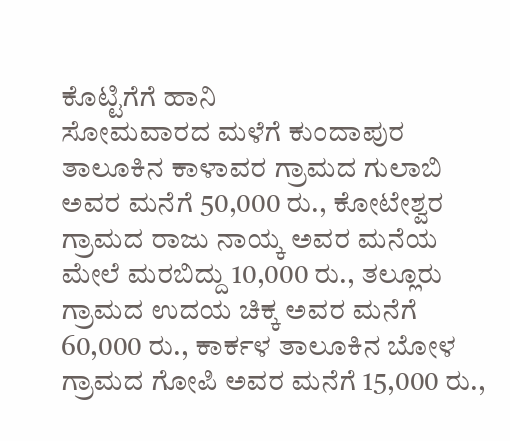ಕೊಟ್ಟಿಗೆಗೆ ಹಾನಿ
ಸೋಮವಾರದ ಮಳೆಗೆ ಕುಂದಾಪುರ ತಾಲೂಕಿನ ಕಾಳಾವರ ಗ್ರಾಮದ ಗುಲಾಬಿ ಅವರ ಮನೆಗೆ 50,000 ರು., ಕೋಟೇಶ್ವರ ಗ್ರಾಮದ ರಾಜು ನಾಯ್ಕ ಅವರ ಮನೆಯ ಮೇಲೆ ಮರಬಿದ್ದು 10,000 ರು., ತಲ್ಲೂರು ಗ್ರಾಮದ ಉದಯ ಚಿಕ್ಕ ಅವರ ಮನೆಗೆ 60,000 ರು., ಕಾರ್ಕಳ ತಾಲೂಕಿನ ಬೋಳ ಗ್ರಾಮದ ಗೋಪಿ ಅವರ ಮನೆಗೆ 15,000 ರು.,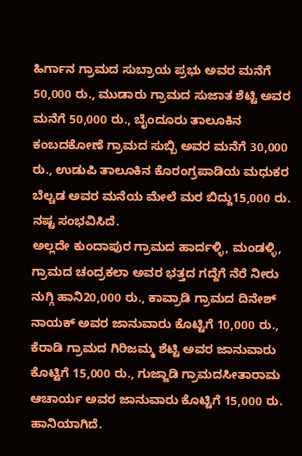ಹಿರ್ಗಾನ ಗ್ರಾಮದ ಸುಬ್ರಾಯ ಪ್ರಭು ಅವರ ಮನೆಗೆ 50,000 ರು., ಮುಡಾರು ಗ್ರಾಮದ ಸುಜಾತ ಶೆಟ್ಟಿ ಅವರ ಮನೆಗೆ 50,000 ರು., ಬೈಂದೂರು ತಾಲೂಕಿನ ಕಂಬದಕೋಣೆ ಗ್ರಾಮದ ಸುಬ್ಬಿ ಅವರ ಮನೆಗೆ 30,000 ರು., ಉಡುಪಿ ತಾಲೂಕಿನ ಕೊರಂಗ್ರಪಾಡಿಯ ಮಧುಕರ ಬೆಲ್ಚಡ ಅವರ ಮನೆಯ ಮೇಲೆ ಮರ ಬಿದ್ದು15,000 ರು. ನಷ್ಟ ಸಂಭವಿಸಿದೆ.
ಅಲ್ಲದೇ ಕುಂದಾಪುರ ಗ್ರಾಮದ ಹಾರ್ದಳ್ಳಿ, ಮಂಡಳ್ಳಿ, ಗ್ರಾಮದ ಚಂದ್ರಕಲಾ ಅವರ ಭತ್ತದ ಗದ್ದೆಗೆ ನೆರೆ ನೀರು ನುಗ್ಗಿ ಹಾನಿ20,000 ರು., ಕಾವ್ರಾಡಿ ಗ್ರಾಮದ ದಿನೇಶ್ ನಾಯಕ್ ಅವರ ಜಾನುವಾರು ಕೊಟ್ಟಿಗೆ 10,000 ರು., ಕೆರಾಡಿ ಗ್ರಾಮದ ಗಿರಿಜಮ್ಮ ಶೆಟ್ಟಿ ಅವರ ಜಾನುವಾರು ಕೊಟ್ಟಿಗೆ 15,000 ರು., ಗುಜ್ಜಾಡಿ ಗ್ರಾಮದಸೀತಾರಾಮ ಆಚಾರ್ಯ ಅವರ ಜಾನುವಾರು ಕೊಟ್ಟಿಗೆ 15,000 ರು. ಹಾನಿಯಾಗಿದೆ.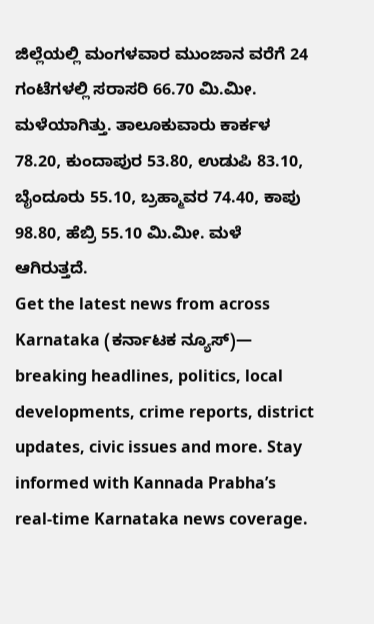ಜಿಲ್ಲೆಯಲ್ಲಿ ಮಂಗಳವಾರ ಮುಂಜಾನ ವರೆಗೆ 24 ಗಂಟೆಗಳಲ್ಲಿ ಸರಾಸರಿ 66.70 ಮಿ.ಮೀ. ಮಳೆಯಾಗಿತ್ತು. ತಾಲೂಕುವಾರು ಕಾರ್ಕಳ 78.20, ಕುಂದಾಪುರ 53.80, ಉಡುಪಿ 83.10, ಬೈಂದೂರು 55.10, ಬ್ರಹ್ಮಾವರ 74.40, ಕಾಪು 98.80, ಹೆಬ್ರಿ 55.10 ಮಿ.ಮೀ. ಮಳೆ ಆಗಿರುತ್ತದೆ.
Get the latest news from across Karnataka (ಕರ್ನಾಟಕ ನ್ಯೂಸ್)— breaking headlines, politics, local developments, crime reports, district updates, civic issues and more. Stay informed with Kannada Prabha’s real‑time Karnataka news coverage.